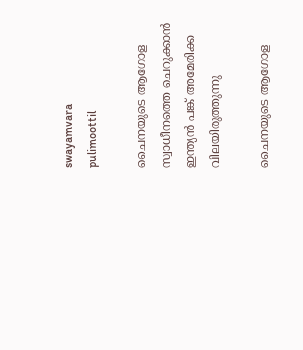swayamvara
pulimoottil

ചൈനയുടെ ആഗോള സ്വാധീനത്തെ ചെറുക്കാന്‍ ഇന്ത്യന്‍ പങ്ക് അമേരിക്ക വിലയിരുത്തുന്നു

ചൈനയുടെ ആഗോള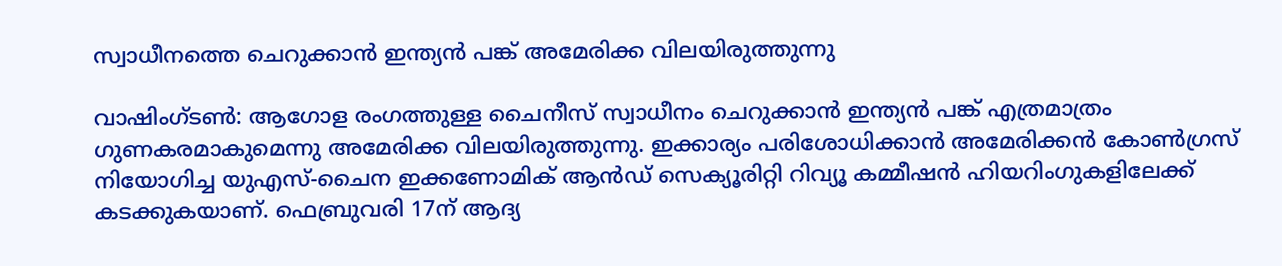സ്വാധീനത്തെ ചെറുക്കാന്‍ ഇന്ത്യന്‍ പങ്ക് അമേരിക്ക വിലയിരുത്തുന്നു

വാഷിംഗ്ടണ്‍: ആഗോള രംഗത്തുള്ള ചൈനീസ് സ്വാധീനം ചെറുക്കാന്‍ ഇന്ത്യന്‍ പങ്ക് എത്രമാത്രം ഗുണകരമാകുമെന്നു അമേരിക്ക വിലയിരുത്തുന്നു. ഇക്കാര്യം പരിശോധിക്കാന്‍ അമേരിക്കന്‍ കോണ്‍ഗ്രസ് നിയോഗിച്ച യുഎസ്-ചൈന ഇക്കണോമിക് ആന്‍ഡ് സെക്യൂരിറ്റി റിവ്യൂ കമ്മീഷന്‍ ഹിയറിംഗുകളിലേക്ക് കടക്കുകയാണ്. ഫെബ്രുവരി 17ന് ആദ്യ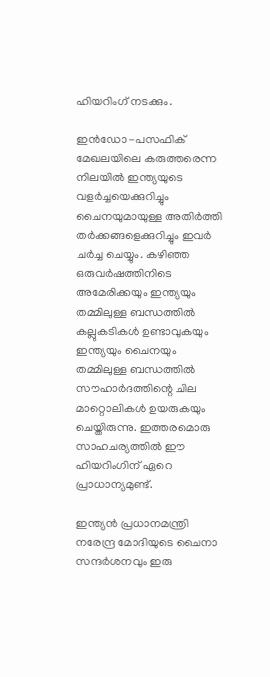ഹിയറിംഗ് നടക്കും.

ഇന്‍ഡോ-പസഫിക് മേഖലയിലെ കരുത്തരെന്ന നിലയില്‍ ഇന്ത്യയുടെ വളര്‍ച്ചയെക്കുറിച്ചും ചൈനയുമായുള്ള അതിര്‍ത്തി തര്‍ക്കങ്ങളെക്കുറിച്ചും ഇവര്‍ ചര്‍ച്ച ചെയ്യും. കഴിഞ്ഞ ഒരുവര്‍ഷത്തിനിടെ അമേരിക്കയും ഇന്ത്യയും തമ്മിലുള്ള ബന്ധത്തില്‍ കല്ലുകടികള്‍ ഉണ്ടാവുകയും ഇന്ത്യയും ചൈനയും തമ്മിലുള്ള ബന്ധത്തില്‍ സൗഹാര്‍ദത്തിന്റെ ചില മാറ്റൊലികള്‍ ഉയരുകയും ചെയ്തിരുന്നു. ഇത്തരമൊരു സാഹചര്യത്തില്‍ ഈ ഹിയറിംഗിന് ഏറെ പ്രാധാന്യമുണ്ട്.

ഇന്ത്യന്‍ പ്രധാനമന്ത്രി നരേന്ദ്ര മോദിയുടെ ചൈനാ സന്ദര്‍ശനവും ഇരു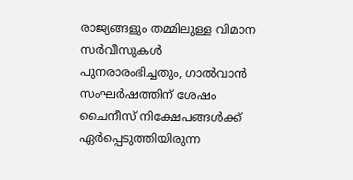രാജ്യങ്ങളും തമ്മിലുള്ള വിമാന സര്‍വീസുകള്‍ പുനരാരംഭിച്ചതും, ഗാല്‍വാന്‍ സംഘര്‍ഷത്തിന് ശേഷം ചൈനീസ് നിക്ഷേപങ്ങള്‍ക്ക് ഏര്‍പ്പെടുത്തിയിരുന്ന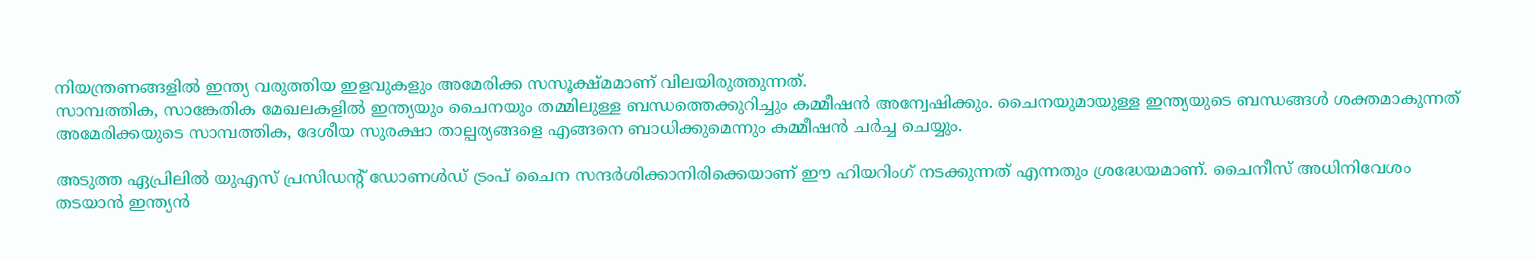നിയന്ത്രണങ്ങളില്‍ ഇന്ത്യ വരുത്തിയ ഇളവുകളും അമേരിക്ക സസൂക്ഷ്മമാണ് വിലയിരുത്തുന്നത്.
സാമ്പത്തിക, സാങ്കേതിക മേഖലകളില്‍ ഇന്ത്യയും ചൈനയും തമ്മിലുള്ള ബന്ധത്തെക്കുറിച്ചും കമ്മീഷന്‍ അന്വേഷിക്കും. ചൈനയുമായുള്ള ഇന്ത്യയുടെ ബന്ധങ്ങള്‍ ശക്തമാകുന്നത് അമേരിക്കയുടെ സാമ്പത്തിക, ദേശീയ സുരക്ഷാ താല്പര്യങ്ങളെ എങ്ങനെ ബാധിക്കുമെന്നും കമ്മീഷന്‍ ചര്‍ച്ച ചെയ്യും.

അടുത്ത ഏപ്രിലില്‍ യുഎസ് പ്രസിഡന്റ് ഡോണള്‍ഡ് ട്രംപ് ചൈന സന്ദര്‍ശിക്കാനിരിക്കെയാണ് ഈ ഹിയറിംഗ് നടക്കുന്നത് എന്നതും ശ്രദ്ധേയമാണ്. ചൈനീസ് അധിനിവേശം തടയാന്‍ ഇന്ത്യന്‍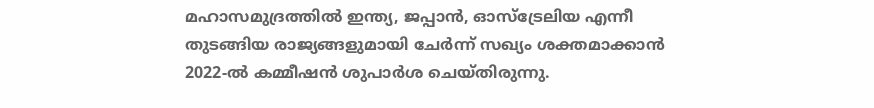മഹാസമുദ്രത്തില്‍ ഇന്ത്യ, ജപ്പാന്‍, ഓസ്ട്രേലിയ എന്നീ തുടങ്ങിയ രാജ്യങ്ങളുമായി ചേര്‍ന്ന് സഖ്യം ശക്തമാക്കാന്‍ 2022-ല്‍ കമ്മീഷന്‍ ശുപാര്‍ശ ചെയ്തിരുന്നു.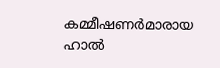കമ്മീഷണര്‍മാരായ ഹാല്‍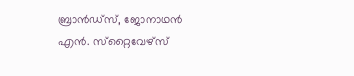ബ്രാന്‍ഡ്സ്, ജോനാഥന്‍ എന്‍. സ്‌റ്റൈവേഴ്സ്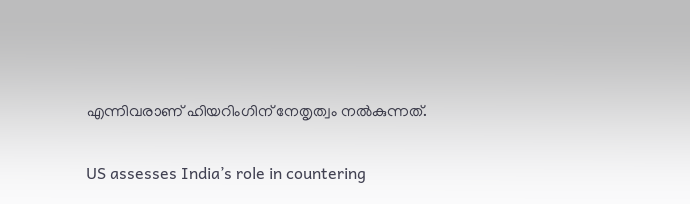എന്നിവരാണ് ഹിയറിംഗിന് നേതൃത്വം നല്‍കുന്നത്.

US assesses India’s role in countering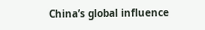China’s global influence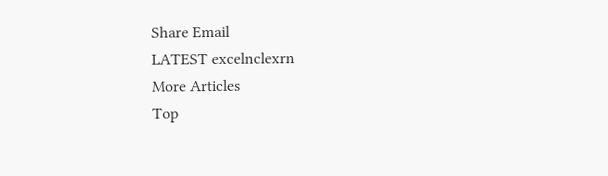Share Email
LATEST excelnclexrn
More Articles
Top